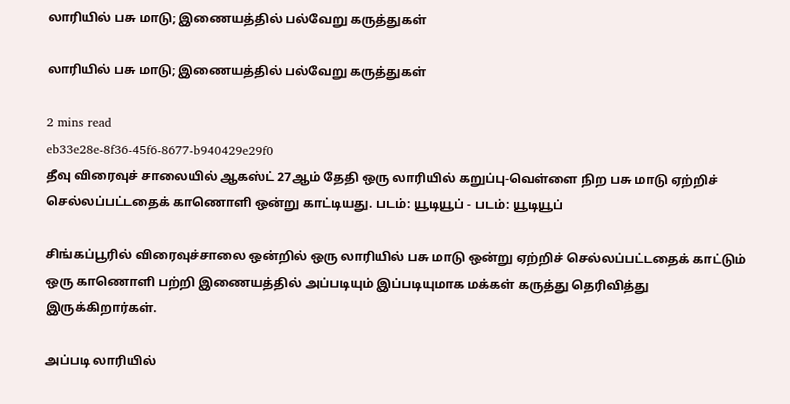லாரியில் பசு மாடு; இணையத்தில் பல்வேறு கருத்துகள்

லாரியில் பசு மாடு; இணையத்தில் பல்வேறு கருத்துகள்

2 mins read
eb33e28e-8f36-45f6-8677-b940429e29f0
தீவு விரைவுச் சாலையில் ஆகஸ்ட் 27ஆம் தேதி ஒரு லாரியில் கறுப்பு-வெள்ளை நிற பசு மாடு ஏற்றிச் செல்லப்பட்டதைக் காணொளி ஒன்று காட்டியது. படம்: யூடியூப் - படம்: யூடியூப்

சிங்கப்பூரில் விரைவுச்சாலை ஒன்றில் ஒரு லாரியில் பசு மாடு ஒன்று ஏற்றிச் செல்லப்பட்டதைக் காட்டும் ஒரு காணொளி பற்றி இணையத்தில் அப்படியும் இப்படியுமாக மக்கள் கருத்து தெரிவித்து இருக்கிறார்கள்.

அப்படி லாரியில்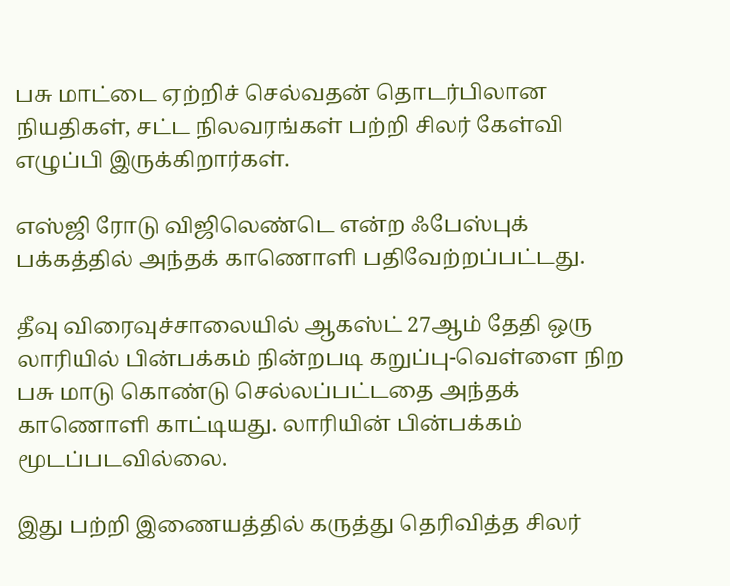பசு மாட்டை ஏற்றிச் செல்வதன் தொடர்பிலான நியதிகள், சட்ட நிலவரங்கள் பற்றி சிலர் கேள்வி எழுப்பி இருக்கிறார்கள்.

எஸ்ஜி ரோடு விஜிலெண்டெ என்ற ஃபேஸ்புக் பக்கத்தில் அந்தக் காணொளி பதிவேற்றப்பட்டது.

தீவு விரைவுச்சாலையில் ஆகஸ்ட் 27ஆம் தேதி ஒரு லாரியில் பின்பக்கம் நின்றபடி கறுப்பு-வெள்ளை நிற பசு மாடு கொண்டு செல்லப்பட்டதை அந்தக் காணொளி காட்டியது. லாரியின் பின்பக்கம் மூடப்படவில்லை.

இது பற்றி இணையத்தில் கருத்து தெரிவித்த சிலர்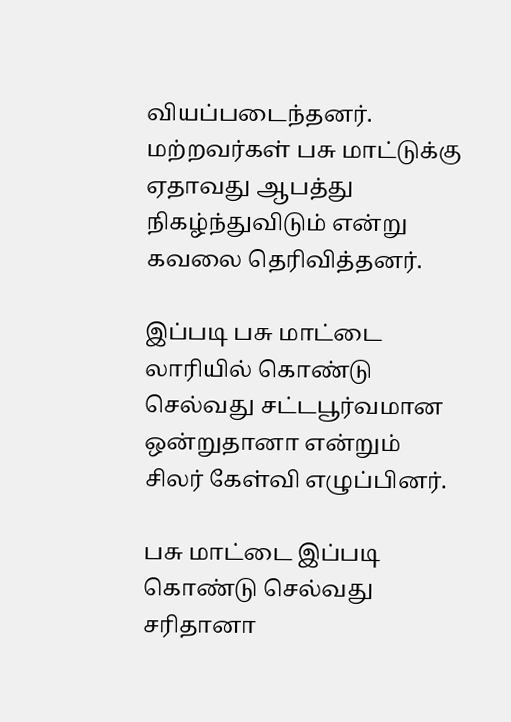வியப்படைந்தனர். மற்றவர்கள் பசு மாட்டுக்கு ஏதாவது ஆபத்து நிகழ்ந்துவிடும் என்று கவலை தெரிவித்தனர்.

இப்படி பசு மாட்டை லாரியில் கொண்டு செல்வது சட்டபூர்வமான ஒன்றுதானா என்றும் சிலர் கேள்வி எழுப்பினர்.

பசு மாட்டை இப்படி கொண்டு செல்வது சரிதானா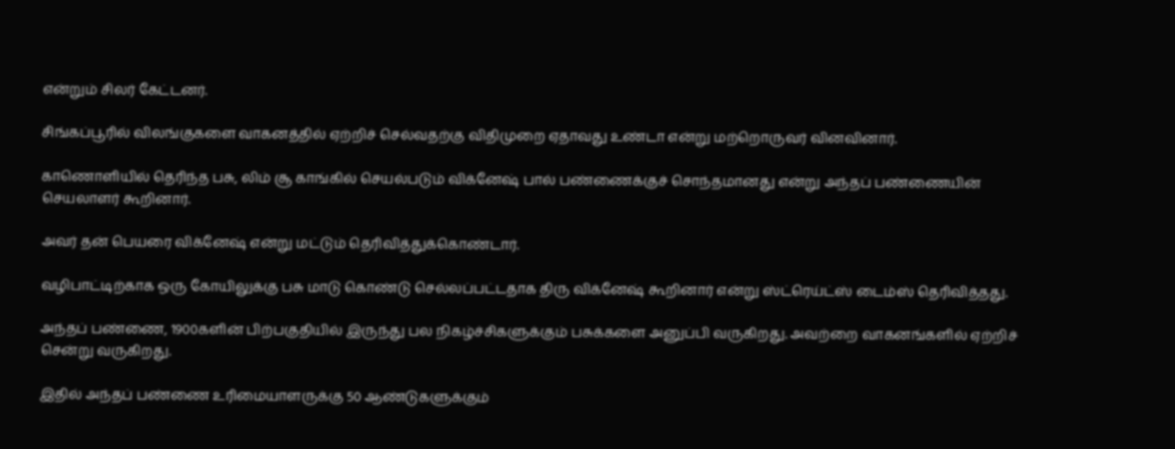என்றும் சிலர் கேட்டனர்.

சிங்கப்பூரில் விலங்குகளை வாகனத்தில் ஏற்றிச் செல்வதற்கு விதிமுறை ஏதாவது உண்டா என்று மற்றொருவர் வினவினார்.

காணொளியில் தெரிந்த பசு, லிம் சூ காங்கில் செயல்படும் விக்னேஷ் பால் பண்ணைக்குச் சொந்தமானது என்று அந்தப் பண்ணையின் செயலாளர் கூறினார்.

அவர் தன் பெயரை விக்னேஷ் என்று மட்டும் தெரிவித்துக்கொண்டார்.

வழிபாட்டிற்காக ஒரு கோயிலுக்கு பசு மாடு கொண்டு செல்லப்பட்டதாக திரு விக்னேஷ் கூறினார் என்று ஸ்ட்ரெய்ட்ஸ் டைம்ஸ் தெரிவித்தது.

அந்தப் பண்ணை, 1900களின் பிற்பகுதியில் இருந்து பல நிகழ்ச்சிகளுக்கும் பசுக்களை அனுப்பி வருகிறது. அவற்றை வாகனங்களில் ஏற்றிச் சென்று வருகிறது.

இதில் அந்தப் பண்ணை உரிமையாளருக்கு 50 ஆண்டுகளுக்கும்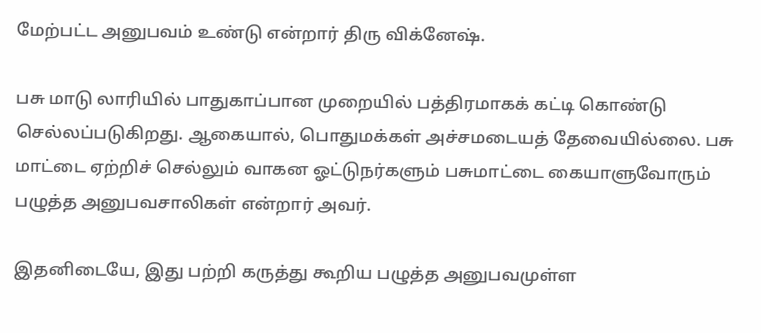மேற்பட்ட அனுபவம் உண்டு என்றார் திரு விக்னேஷ்.

பசு மாடு லாரியில் பாதுகாப்பான முறையில் பத்திரமாகக் கட்டி கொண்டு செல்லப்படுகிறது. ஆகையால், பொதுமக்கள் அச்சமடையத் தேவையில்லை. பசு மாட்டை ஏற்றிச் செல்லும் வாகன ஓட்டுநர்களும் பசுமாட்டை கையாளுவோரும் பழுத்த அனுபவசாலிகள் என்றார் அவர்.

இதனிடையே, இது பற்றி கருத்து கூறிய பழுத்த அனுபவமுள்ள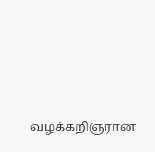வழக்கறிஞரான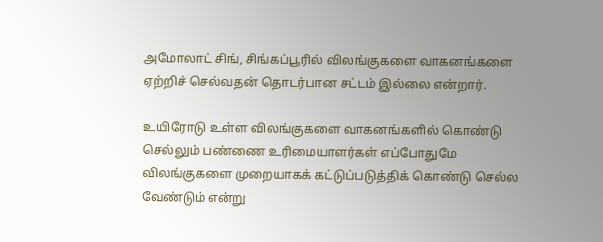அமோலாட் சிங், சிங்கப்பூரில் விலங்குகளை வாகனங்களை ஏற்றிச் செல்வதன் தொடர்பான சட்டம் இல்லை என்றார்.

உயிரோடு உள்ள விலங்குகளை வாகனங்களில் கொண்டு செல்லும் பண்ணை உரிமையாளர்கள் எப்போதுமே விலங்குகளை முறையாகக் கட்டுப்படுத்திக் கொண்டு செல்ல வேண்டும் என்று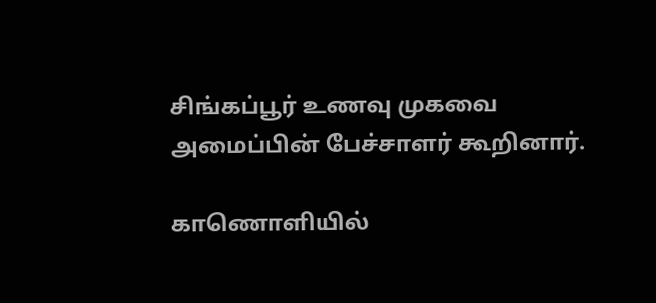சிங்கப்பூர் உணவு முகவை அமைப்பின் பேச்சாளர் கூறினார்.

காணொளியில்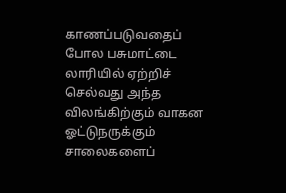காணப்படுவதைப் போல பசுமாட்டை லாரியில் ஏற்றிச் செல்வது அந்த விலங்கிற்கும் வாகன ஓட்டுநருக்கும் சாலைகளைப்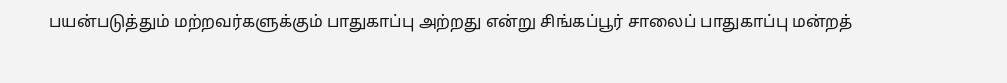பயன்படுத்தும் மற்றவர்களுக்கும் பாதுகாப்பு அற்றது என்று சிங்கப்பூர் சாலைப் பாதுகாப்பு மன்றத்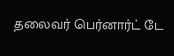தலைவர் பெர்னார்ட் டே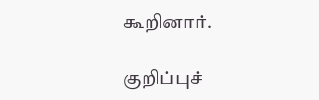கூறினார்.

குறிப்புச்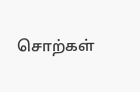சொற்கள்